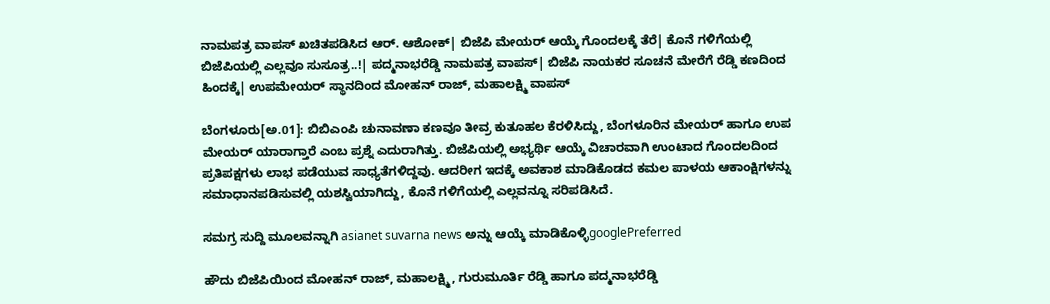ನಾಮಪತ್ರ ವಾಪಸ್ ಖಚಿತಪಡಿಸಿದ ಆರ್. ಆಶೋಕ್| ಬಿಜೆಪಿ ಮೇಯರ್ ಆಯ್ಕೆ ಗೊಂದಲಕ್ಕೆ ತೆರೆ| ಕೊನೆ ಗಳಿಗೆಯಲ್ಲಿ ಬಿಜೆಪಿಯಲ್ಲಿ ಎಲ್ಲವೂ ಸುಸೂತ್ರ..!| ಪದ್ಮನಾಭರೆಡ್ಡಿ ನಾಮಪತ್ರ ವಾಪಸ್| ಬಿಜೆಪಿ ನಾಯಕರ ಸೂಚನೆ ಮೇರೆಗೆ ರೆಡ್ಡಿ ಕಣದಿಂದ ಹಿಂದಕ್ಕೆ| ಉಪಮೇಯರ್ ಸ್ಥಾನದಿಂದ ಮೋಹನ್ ರಾಜ್, ಮಹಾಲಕ್ಷ್ಮಿ ವಾಪಸ್

ಬೆಂಗಳೂರು[ಅ.01]: ಬಿಬಿಎಂಪಿ ಚುನಾವಣಾ ಕಣವೂ ತೀವ್ರ ಕುತೂಹಲ ಕೆರಳಿಸಿದ್ದು, ಬೆಂಗಳೂರಿನ ಮೇಯರ್ ಹಾಗೂ ಉಪ ಮೇಯರ್ ಯಾರಾಗ್ತಾರೆ ಎಂಬ ಪ್ರಶ್ನೆ ಎದುರಾಗಿತ್ತು. ಬಿಜೆಪಿಯಲ್ಲಿ ಅಭ್ಯರ್ಥಿ ಆಯ್ಕೆ ವಿಚಾರವಾಗಿ ಉಂಟಾದ ಗೊಂದಲದಿಂದ ಪ್ರತಿಪಕ್ಷಗಳು ಲಾಭ ಪಡೆಯುವ ಸಾಧ್ಯತೆಗಳಿದ್ದವು. ಆದರೀಗ ಇದಕ್ಕೆ ಅವಕಾಶ ಮಾಡಿಕೊಡದ ಕಮಲ ಪಾಳಯ ಆಕಾಂಕ್ಷಿಗಳನ್ನು ಸಮಾಧಾನಪಡಿಸುವಲ್ಲಿ ಯಶಸ್ವಿಯಾಗಿದ್ದು, ಕೊನೆ ಗಳಿಗೆಯಲ್ಲಿ ಎಲ್ಲವನ್ನೂ ಸರಿಪಡಿಸಿದೆ.

ಸಮಗ್ರ ಸುದ್ದಿ ಮೂಲವನ್ನಾಗಿ asianet suvarna news ಅನ್ನು ಆಯ್ಕೆ ಮಾಡಿಕೊಳ್ಳಿgooglePreferred

ಹೌದು ಬಿಜೆಪಿಯಿಂದ ಮೋಹನ್ ರಾಜ್, ಮಹಾಲಕ್ಷ್ಮಿ, ಗುರುಮೂರ್ತಿ ರೆಡ್ಡಿ ಹಾಗೂ ಪದ್ಮನಾಭರೆಡ್ಡಿ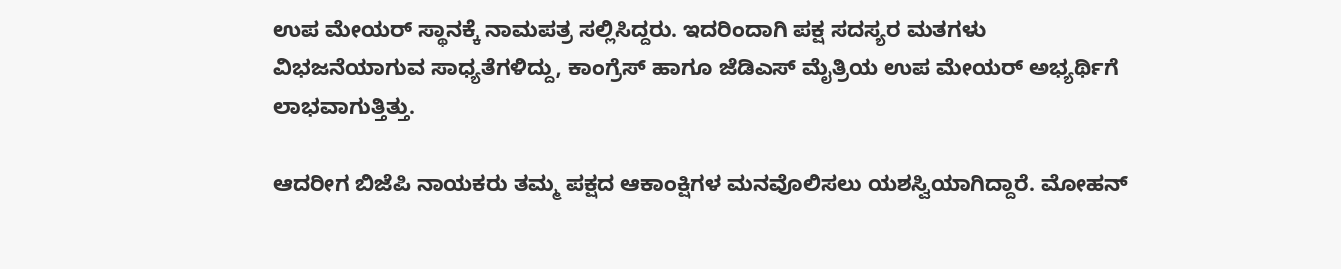ಉಪ ಮೇಯರ್ ಸ್ಥಾನಕ್ಕೆ ನಾಮಪತ್ರ ಸಲ್ಲಿಸಿದ್ದರು. ಇದರಿಂದಾಗಿ ಪಕ್ಷ ಸದಸ್ಯರ ಮತಗಳು ವಿಭಜನೆಯಾಗುವ ಸಾಧ್ಯತೆಗಳಿದ್ದು, ಕಾಂಗ್ರೆಸ್ ಹಾಗೂ ಜೆಡಿಎಸ್ ಮೈತ್ರಿಯ ಉಪ ಮೇಯರ್ ಅಭ್ಯರ್ಥಿಗೆ ಲಾಭವಾಗುತ್ತಿತ್ತು.

ಆದರೀಗ ಬಿಜೆಪಿ ನಾಯಕರು ತಮ್ಮ ಪಕ್ಷದ ಆಕಾಂಕ್ಷಿಗಳ ಮನವೊಲಿಸಲು ಯಶಸ್ವಿಯಾಗಿದ್ದಾರೆ. ಮೋಹನ್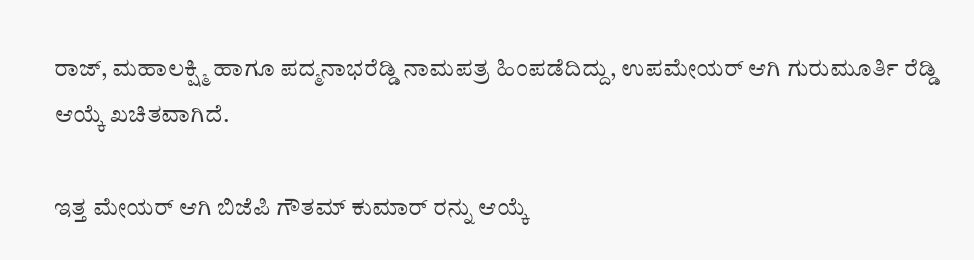ರಾಜ್, ಮಹಾಲಕ್ಷ್ಮಿ ಹಾಗೂ ಪದ್ಮನಾಭರೆಡ್ಡಿ ನಾಮಪತ್ರ ಹಿಂಪಡೆದಿದ್ದು, ಉಪಮೇಯರ್ ಆಗಿ ಗುರುಮೂರ್ತಿ ರೆಡ್ಡಿ ಆಯ್ಕೆ ಖಚಿತವಾಗಿದೆ.

ಇತ್ತ ಮೇಯರ್ ಆಗಿ ಬಿಜೆಪಿ ಗೌತಮ್ ಕುಮಾರ್ ರನ್ನು ಆಯ್ಕೆ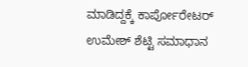ಮಾಡಿದ್ದಕ್ಕೆ ಕಾರ್ಪೋರೇಟರ್ ಉಮೇಶ್ ಶೆಟ್ಟಿ ಸಮಾಧಾನ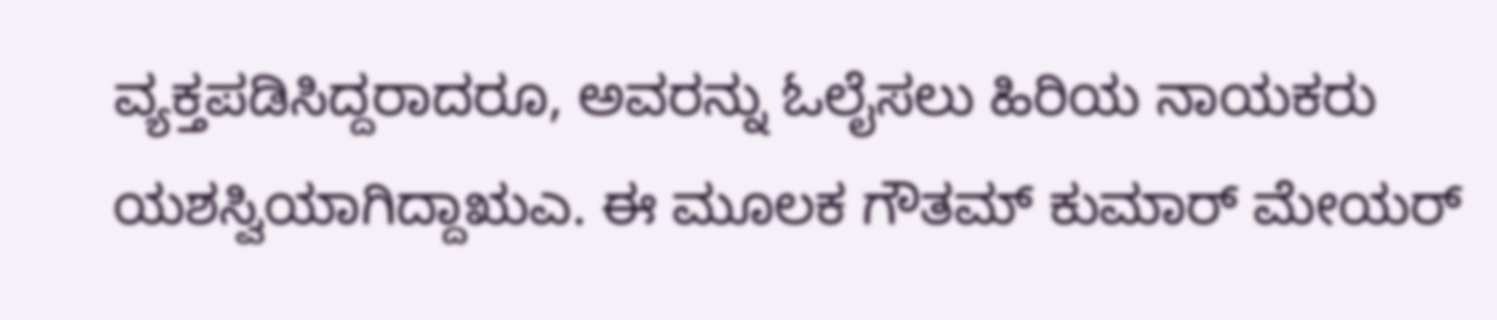ವ್ಯಕ್ತಪಡಿಸಿದ್ದರಾದರೂ, ಅವರನ್ನು ಓಲೈಸಲು ಹಿರಿಯ ನಾಯಕರು ಯಶಸ್ವಿಯಾಗಿದ್ದಾಋಎ. ಈ ಮೂಲಕ ಗೌತಮ್ ಕುಮಾರ್ ಮೇಯರ್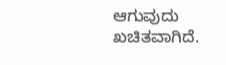ಆಗುವುದು ಖಚಿತವಾಗಿದೆ.